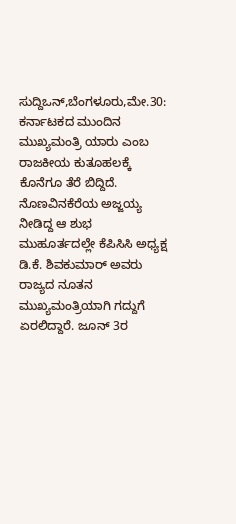ಸುದ್ದಿಒನ್,ಬೆಂಗಳೂರು,ಮೇ.30: ಕರ್ನಾಟಕದ ಮುಂದಿನ ಮುಖ್ಯಮಂತ್ರಿ ಯಾರು ಎಂಬ ರಾಜಕೀಯ ಕುತೂಹಲಕ್ಕೆ ಕೊನೆಗೂ ತೆರೆ ಬಿದ್ದಿದೆ. ನೊಣವಿನಕೆರೆಯ ಅಜ್ಜಯ್ಯ ನೀಡಿದ್ದ ಆ ಶುಭ ಮುಹೂರ್ತದಲ್ಲೇ ಕೆಪಿಸಿಸಿ ಅಧ್ಯಕ್ಷ ಡಿ.ಕೆ. ಶಿವಕುಮಾರ್ ಅವರು ರಾಜ್ಯದ ನೂತನ ಮುಖ್ಯಮಂತ್ರಿಯಾಗಿ ಗದ್ದುಗೆ ಏರಲಿದ್ದಾರೆ. ಜೂನ್ 3ರ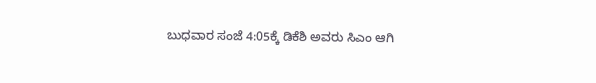ಬುಧವಾರ ಸಂಜೆ 4:05ಕ್ಕೆ ಡಿಕೆಶಿ ಅವರು ಸಿಎಂ ಆಗಿ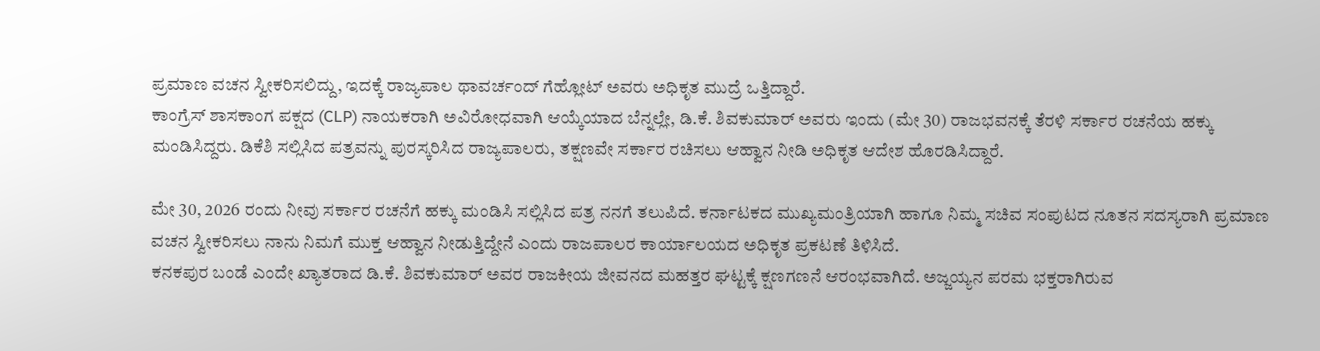ಪ್ರಮಾಣ ವಚನ ಸ್ವೀಕರಿಸಲಿದ್ದು, ಇದಕ್ಕೆ ರಾಜ್ಯಪಾಲ ಥಾವರ್ಚಂದ್ ಗೆಹ್ಲೋಟ್ ಅವರು ಅಧಿಕೃತ ಮುದ್ರೆ ಒತ್ತಿದ್ದಾರೆ.
ಕಾಂಗ್ರೆಸ್ ಶಾಸಕಾಂಗ ಪಕ್ಷದ (CLP) ನಾಯಕರಾಗಿ ಅವಿರೋಧವಾಗಿ ಆಯ್ಕೆಯಾದ ಬೆನ್ನಲ್ಲೇ, ಡಿ.ಕೆ. ಶಿವಕುಮಾರ್ ಅವರು ಇಂದು (ಮೇ 30) ರಾಜಭವನಕ್ಕೆ ತೆರಳಿ ಸರ್ಕಾರ ರಚನೆಯ ಹಕ್ಕು ಮಂಡಿಸಿದ್ದರು. ಡಿಕೆಶಿ ಸಲ್ಲಿಸಿದ ಪತ್ರವನ್ನು ಪುರಸ್ಕರಿಸಿದ ರಾಜ್ಯಪಾಲರು, ತಕ್ಷಣವೇ ಸರ್ಕಾರ ರಚಿಸಲು ಆಹ್ವಾನ ನೀಡಿ ಅಧಿಕೃತ ಆದೇಶ ಹೊರಡಿಸಿದ್ದಾರೆ.

ಮೇ 30, 2026 ರಂದು ನೀವು ಸರ್ಕಾರ ರಚನೆಗೆ ಹಕ್ಕು ಮಂಡಿಸಿ ಸಲ್ಲಿಸಿದ ಪತ್ರ ನನಗೆ ತಲುಪಿದೆ. ಕರ್ನಾಟಕದ ಮುಖ್ಯಮಂತ್ರಿಯಾಗಿ ಹಾಗೂ ನಿಮ್ಮ ಸಚಿವ ಸಂಪುಟದ ನೂತನ ಸದಸ್ಯರಾಗಿ ಪ್ರಮಾಣ ವಚನ ಸ್ವೀಕರಿಸಲು ನಾನು ನಿಮಗೆ ಮುಕ್ತ ಆಹ್ವಾನ ನೀಡುತ್ತಿದ್ದೇನೆ ಎಂದು ರಾಜಪಾಲರ ಕಾರ್ಯಾಲಯದ ಅಧಿಕೃತ ಪ್ರಕಟಣೆ ತಿಳಿಸಿದೆ.
ಕನಕಪುರ ಬಂಡೆ ಎಂದೇ ಖ್ಯಾತರಾದ ಡಿ.ಕೆ. ಶಿವಕುಮಾರ್ ಅವರ ರಾಜಕೀಯ ಜೀವನದ ಮಹತ್ತರ ಘಟ್ಟಕ್ಕೆ ಕ್ಷಣಗಣನೆ ಆರಂಭವಾಗಿದೆ. ಅಜ್ಜಯ್ಯನ ಪರಮ ಭಕ್ತರಾಗಿರುವ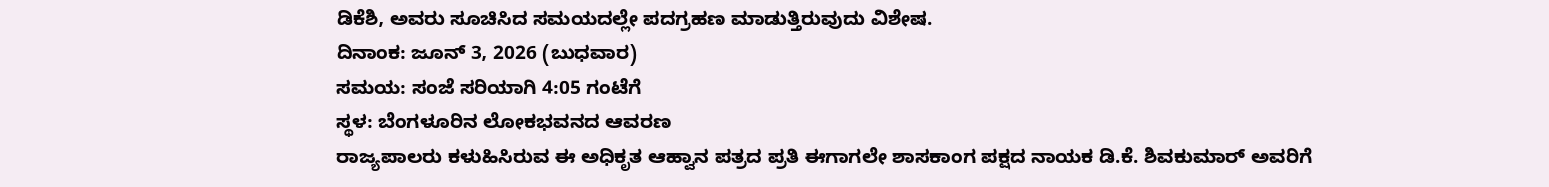ಡಿಕೆಶಿ, ಅವರು ಸೂಚಿಸಿದ ಸಮಯದಲ್ಲೇ ಪದಗ್ರಹಣ ಮಾಡುತ್ತಿರುವುದು ವಿಶೇಷ.
ದಿನಾಂಕ: ಜೂನ್ 3, 2026 (ಬುಧವಾರ)
ಸಮಯ: ಸಂಜೆ ಸರಿಯಾಗಿ 4:05 ಗಂಟೆಗೆ
ಸ್ಥಳ: ಬೆಂಗಳೂರಿನ ಲೋಕಭವನದ ಆವರಣ
ರಾಜ್ಯಪಾಲರು ಕಳುಹಿಸಿರುವ ಈ ಅಧಿಕೃತ ಆಹ್ವಾನ ಪತ್ರದ ಪ್ರತಿ ಈಗಾಗಲೇ ಶಾಸಕಾಂಗ ಪಕ್ಷದ ನಾಯಕ ಡಿ.ಕೆ. ಶಿವಕುಮಾರ್ ಅವರಿಗೆ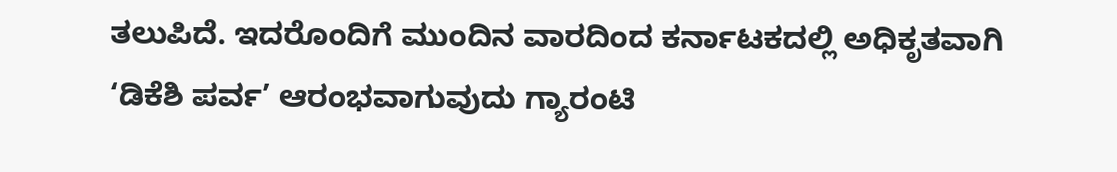ತಲುಪಿದೆ. ಇದರೊಂದಿಗೆ ಮುಂದಿನ ವಾರದಿಂದ ಕರ್ನಾಟಕದಲ್ಲಿ ಅಧಿಕೃತವಾಗಿ ‘ಡಿಕೆಶಿ ಪರ್ವ’ ಆರಂಭವಾಗುವುದು ಗ್ಯಾರಂಟಿ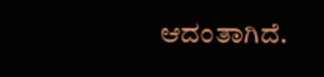ಆದಂತಾಗಿದೆ.